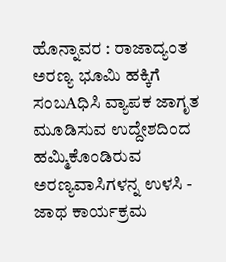ಹೊನ್ನಾವರ : ರಾಜಾದ್ಯಂತ ಅರಣ್ಯ ಭೂಮಿ ಹಕ್ಕಿಗೆ ಸಂಬAಧಿಸಿ ವ್ಯಾಪಕ ಜಾಗೃತ ಮೂಡಿಸುವ ಉದ್ದೇಶದಿಂದ ಹಮ್ಮಿಕೊಂಡಿರುವ ಅರಣ್ಯವಾಸಿಗಳನ್ನ ಉಳಸಿ - ಜಾಥ ಕಾರ್ಯಕ್ರಮ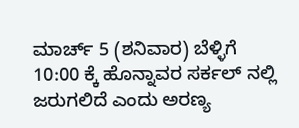ಮಾರ್ಚ್ 5 (ಶನಿವಾರ) ಬೆಳ್ಳಿಗೆ 10:00 ಕ್ಕೆ ಹೊನ್ನಾವರ ಸರ್ಕಲ್ ನಲ್ಲಿ ಜರುಗಲಿದೆ ಎಂದು ಅರಣ್ಯ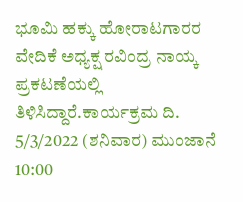ಭೂಮಿ ಹಕ್ಕು ಹೋರಾಟಗಾರರ ವೇದಿಕೆ ಅಧ್ಯಕ್ಷ ರವಿಂದ್ರ ನಾಯ್ಕ ಪ್ರಕಟಣೆಯಲ್ಲಿ ತಿಳಿಸಿದ್ದಾರೆ.ಕಾರ್ಯಕ್ರಮ ದಿ. 5/3/2022 (ಶನಿವಾರ) ಮುಂಜಾನೆ 10:00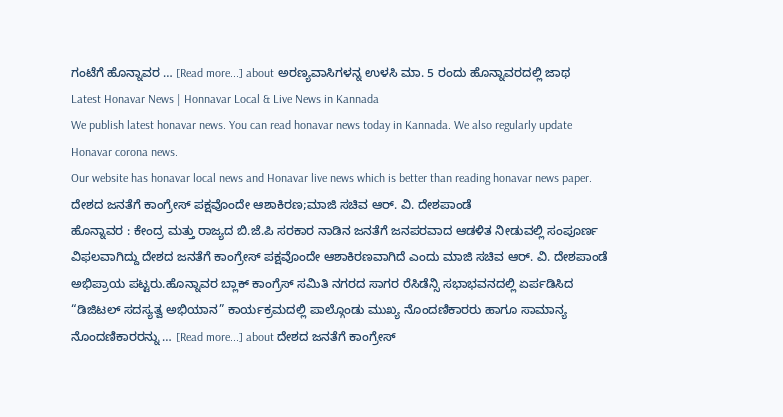ಗಂಟೆಗೆ ಹೊನ್ನಾವರ … [Read more...] about ಅರಣ್ಯವಾಸಿಗಳನ್ನ ಉಳಸಿ ಮಾ. 5 ರಂದು ಹೊನ್ನಾವರದಲ್ಲಿ ಜಾಥ
Latest Honavar News | Honnavar Local & Live News in Kannada
We publish latest honavar news. You can read honavar news today in Kannada. We also regularly update Honavar corona news.
Our website has honavar local news and Honavar live news which is better than reading honavar news paper.
ದೇಶದ ಜನತೆಗೆ ಕಾಂಗ್ರೇಸ್ ಪಕ್ಷವೊಂದೇ ಆಶಾಕಿರಣ;ಮಾಜಿ ಸಚಿವ ಆರ್. ವಿ. ದೇಶಪಾಂಡೆ
ಹೊನ್ನಾವರ : ಕೇಂದ್ರ ಮತ್ತು ರಾಜ್ಯದ ಬಿ.ಜೆ.ಪಿ ಸರಕಾರ ನಾಡಿನ ಜನತೆಗೆ ಜನಪರವಾದ ಆಡಳಿತ ನೀಡುವಲ್ಲಿ ಸಂಪೂರ್ಣ ವಿಫಲವಾಗಿದ್ದು ದೇಶದ ಜನತೆಗೆ ಕಾಂಗ್ರೇಸ್ ಪಕ್ಷವೊಂದೇ ಆಶಾಕಿರಣವಾಗಿದೆ ಎಂದು ಮಾಜಿ ಸಚಿವ ಆರ್. ವಿ. ದೇಶಪಾಂಡೆ ಅಭಿಪ್ರಾಯ ಪಟ್ಟರು.ಹೊನ್ನಾವರ ಬ್ಲಾಕ್ ಕಾಂಗ್ರೆಸ್ ಸಮಿತಿ ನಗರದ ಸಾಗರ ರೆಸಿಡೆನ್ಸಿ ಸಭಾಭವನದಲ್ಲಿ ಏರ್ಪಡಿಸಿದ “ಡಿಜಿಟಲ್ ಸದಸ್ಯತ್ವ ಅಭಿಯಾನ” ಕಾರ್ಯಕ್ರಮದಲ್ಲಿ ಪಾಲ್ಗೊಂಡು ಮುಖ್ಯ ನೊಂದಣಿಕಾರರು ಹಾಗೂ ಸಾಮಾನ್ಯ ನೊಂದಣಿಕಾರರನ್ನು … [Read more...] about ದೇಶದ ಜನತೆಗೆ ಕಾಂಗ್ರೇಸ್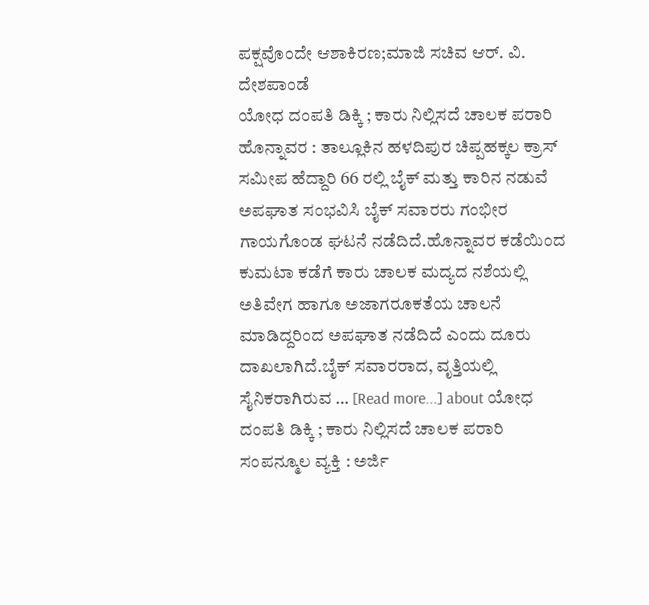ಪಕ್ಷವೊಂದೇ ಆಶಾಕಿರಣ;ಮಾಜಿ ಸಚಿವ ಆರ್. ವಿ. ದೇಶಪಾಂಡೆ
ಯೋಧ ದಂಪತಿ ಡಿಕ್ಕಿ ; ಕಾರು ನಿಲ್ಲಿಸದೆ ಚಾಲಕ ಪರಾರಿ
ಹೊನ್ನಾವರ : ತಾಲ್ಲೂಕಿನ ಹಳದಿಪುರ ಚಿಪ್ಪಹಕ್ಕಲ ಕ್ರಾಸ್ ಸಮೀಪ ಹೆದ್ದಾರಿ 66 ರಲ್ಲಿ ಬೈಕ್ ಮತ್ತು ಕಾರಿನ ನಡುವೆ ಅಪಘಾತ ಸಂಭವಿಸಿ ಬೈಕ್ ಸವಾರರು ಗಂಭೀರ ಗಾಯಗೊಂಡ ಘಟನೆ ನಡೆದಿದೆ.ಹೊನ್ನಾವರ ಕಡೆಯಿಂದ ಕುಮಟಾ ಕಡೆಗೆ ಕಾರು ಚಾಲಕ ಮದ್ಯದ ನಶೆಯಲ್ಲಿ ಅತಿವೇಗ ಹಾಗೂ ಅಜಾಗರೂಕತೆಯ ಚಾಲನೆ ಮಾಡಿದ್ದರಿಂದ ಅಪಘಾತ ನಡೆದಿದೆ ಎಂದು ದೂರು ದಾಖಲಾಗಿದೆ.ಬೈಕ್ ಸವಾರರಾದ, ವೃತ್ತಿಯಲ್ಲಿ ಸೈನಿಕರಾಗಿರುವ … [Read more...] about ಯೋಧ ದಂಪತಿ ಡಿಕ್ಕಿ ; ಕಾರು ನಿಲ್ಲಿಸದೆ ಚಾಲಕ ಪರಾರಿ
ಸಂಪನ್ಮೂಲ ವ್ಯಕ್ತಿ : ಅರ್ಜಿ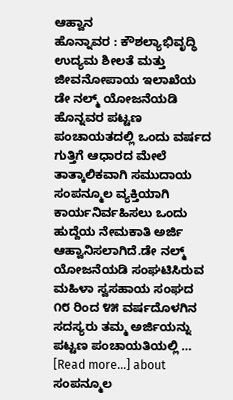ಆಹ್ವಾನ
ಹೊನ್ನಾವರ : ಕೌಶಲ್ಯಾಭಿವೃದ್ಧಿ ಉದ್ಯಮ ಶೀಲತೆ ಮತ್ತು ಜೀವನೋಪಾಯ ಇಲಾಖೆಯ ಡೇ ನಲ್ಮ್ ಯೋಜನೆಯಡಿ ಹೊನ್ನವರ ಪಟ್ಟಣ ಪಂಚಾಯತದಲ್ಲಿ ಒಂದು ವರ್ಷದ ಗುತ್ತಿಗೆ ಆಧಾರದ ಮೇಲೆ ತಾತ್ಕಾಲಿಕವಾಗಿ ಸಮುದಾಯ ಸಂಪನ್ಮೂಲ ವ್ಯಕ್ತಿಯಾಗಿ ಕಾರ್ಯನಿರ್ವಹಿಸಲು ಒಂದು ಹುದ್ದೆಯ ನೇಮಕಾತಿ ಅರ್ಜಿ ಆಹ್ವಾನಿಸಲಾಗಿದೆ.ಡೇ ನಲ್ಮ್ ಯೋಜನೆಯಡಿ ಸಂಘಟಿಸಿರುವ ಮಹಿಳಾ ಸ್ವಸಹಾಯ ಸಂಘದ ೧೮ ರಿಂದ ೪೫ ವರ್ಷದೊಳಗಿನ ಸದಸ್ಯರು ತಮ್ಮ ಅರ್ಜಿಯನ್ನು ಪಟ್ಟಣ ಪಂಚಾಯತಿಯಲ್ಲಿ … [Read more...] about ಸಂಪನ್ಮೂಲ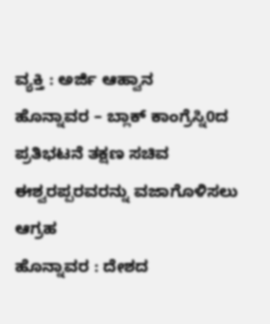ವ್ಯಕ್ತಿ : ಅರ್ಜಿ ಆಹ್ವಾನ
ಹೊನ್ನಾವರ – ಬ್ಲಾಕ್ ಕಾಂಗ್ರೆಸ್ನಿ0ದ ಪ್ರತಿಭಟನೆ ತಕ್ಷಣ ಸಚಿವ ಈಶ್ವರಪ್ಪರವರನ್ನು ವಜಾಗೊಳಿಸಲು ಆಗ್ರಹ
ಹೊನ್ನಾವರ : ದೇಶದ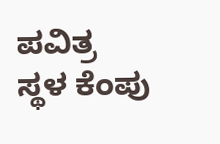ಪವಿತ್ರ ಸ್ಥಳ ಕೆಂಪು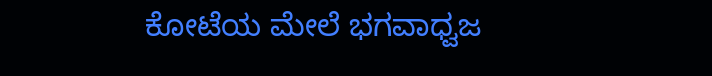ಕೋಟೆಯ ಮೇಲೆ ಭಗವಾಧ್ವಜ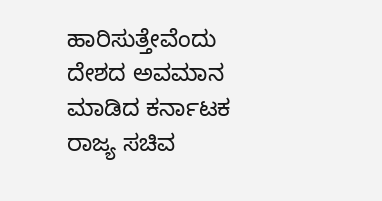ಹಾರಿಸುತ್ತೇವೆಂದು ದೇಶದ ಅವಮಾನ ಮಾಡಿದ ಕರ್ನಾಟಕ ರಾಜ್ಯ ಸಚಿವ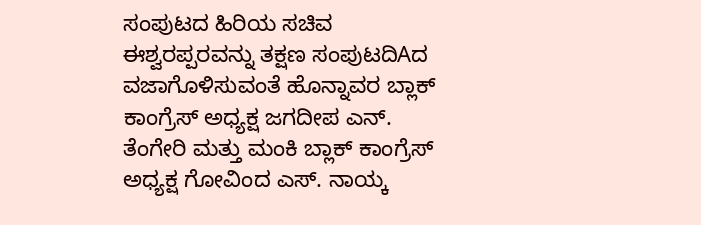ಸಂಪುಟದ ಹಿರಿಯ ಸಚಿವ ಈಶ್ವರಪ್ಪರವನ್ನು ತಕ್ಷಣ ಸಂಪುಟದಿAದ ವಜಾಗೊಳಿಸುವಂತೆ ಹೊನ್ನಾವರ ಬ್ಲಾಕ್ ಕಾಂಗ್ರೆಸ್ ಅಧ್ಯಕ್ಷ ಜಗದೀಪ ಎನ್. ತೆಂಗೇರಿ ಮತ್ತು ಮಂಕಿ ಬ್ಲಾಕ್ ಕಾಂಗ್ರೆಸ್ ಅಧ್ಯಕ್ಷ ಗೋವಿಂದ ಎಸ್. ನಾಯ್ಕ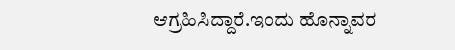ಆಗ್ರಹಿಸಿದ್ದಾರೆ.ಇಂದು ಹೊನ್ನಾವರ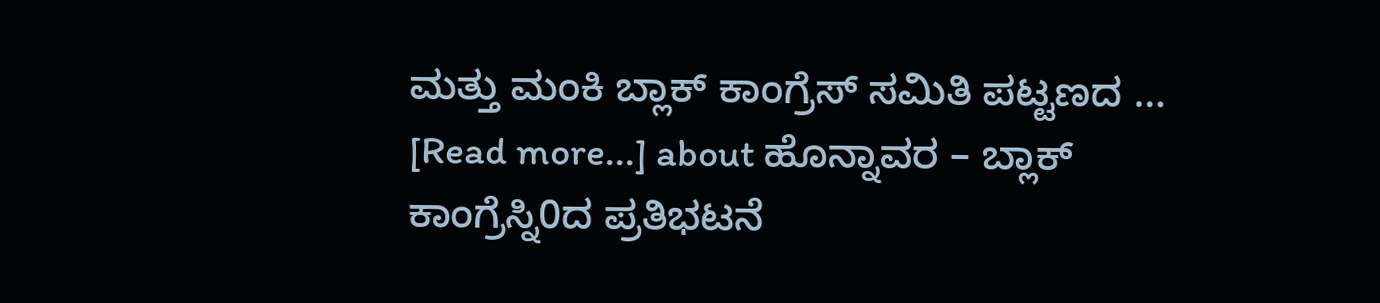ಮತ್ತು ಮಂಕಿ ಬ್ಲಾಕ್ ಕಾಂಗ್ರೆಸ್ ಸಮಿತಿ ಪಟ್ಟಣದ … [Read more...] about ಹೊನ್ನಾವರ – ಬ್ಲಾಕ್ ಕಾಂಗ್ರೆಸ್ನಿ0ದ ಪ್ರತಿಭಟನೆ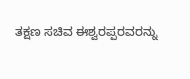ತಕ್ಷಣ ಸಚಿವ ಈಶ್ವರಪ್ಪರವರನ್ನು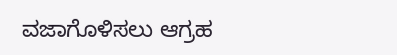ವಜಾಗೊಳಿಸಲು ಆಗ್ರಹ